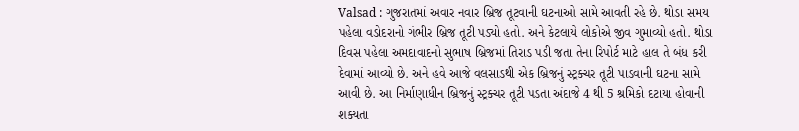Valsad : ગુજરાતમાં અવાર નવાર બ્રિજ તૂટવાની ઘટનાઓ સામે આવતી રહે છે. થોડા સમય પહેલા વડોદરાનો ગંભીર બ્રિજ તૂટી પડ્યો હતો. અને કેટલાયે લોકોએ જીવ ગુમાવ્યો હતો. થોડા દિવસ પહેલા અમદાવાદનો સુભાષ બ્રિજમાં તિરાડ પડી જતા તેના રિપોર્ટ માટે હાલ તે બંધ કરી દેવામાં આવ્યો છે. અને હવે આજે વલસાડથી એક બ્રિજનું સ્ટ્રક્ચર તૂટી પાડવાની ઘટના સામે આવી છે. આ નિર્માણાધીન બ્રિજનું સ્ટ્રક્ચર તૂટી પડતા અંદાજે 4 થી 5 શ્રમિકો દટાયા હોવાની શક્યતા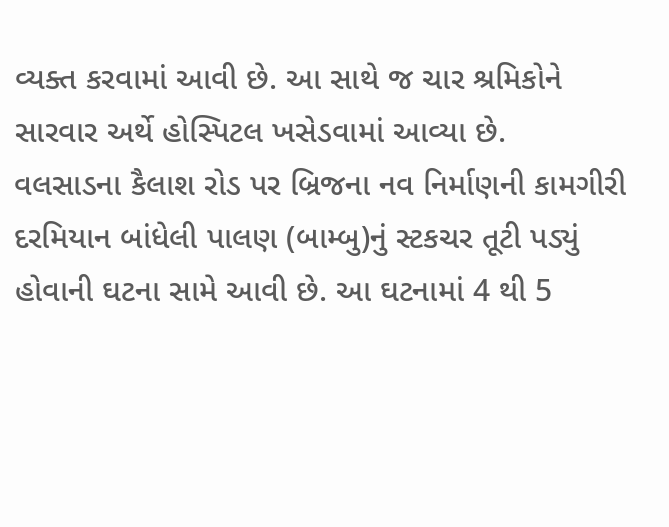વ્યક્ત કરવામાં આવી છે. આ સાથે જ ચાર શ્રમિકોને સારવાર અર્થે હોસ્પિટલ ખસેડવામાં આવ્યા છે.
વલસાડના કૈલાશ રોડ પર બ્રિજના નવ નિર્માણની કામગીરી દરમિયાન બાંધેલી પાલણ (બામ્બુ)નું સ્ટકચર તૂટી પડ્યું હોવાની ઘટના સામે આવી છે. આ ઘટનામાં 4 થી 5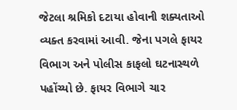જેટલા શ્રમિકો દટાયા હોવાની શક્યતાઓ વ્યક્ત કરવામાં આવી. જેના પગલે ફાયર વિભાગ અને પોલીસ કાફલો ઘટનાસ્થળે પહોંચ્યો છે. ફાયર વિભાગે ચાર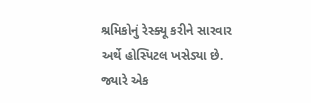શ્રમિકોનું રેસ્ક્યૂ કરીને સારવાર અર્થે હોસ્પિટલ ખસેડ્યા છે. જ્યારે એક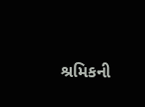શ્રમિકની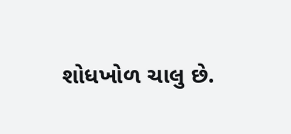શોધખોળ ચાલુ છે.